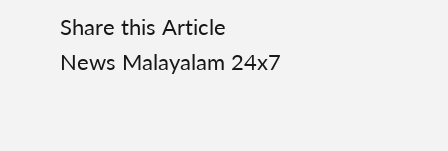Share this Article
News Malayalam 24x7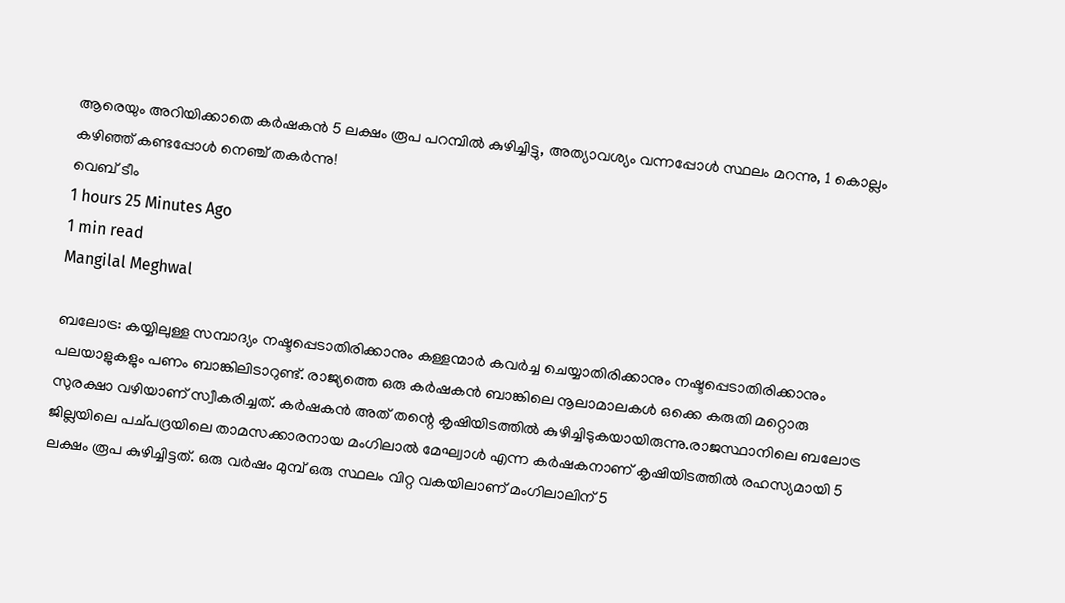ആരെയും അറിയിക്കാതെ കർഷകൻ 5 ലക്ഷം രൂപ പറമ്പിൽ കുഴിച്ചിട്ടു, അത്യാവശ്യം വന്നപ്പോൾ സ്ഥലം മറന്നു, 1 കൊല്ലം കഴിഞ്ഞ് കണ്ടപ്പോൾ നെഞ്ച് തകർന്നു!
വെബ് ടീം
1 hours 25 Minutes Ago
1 min read
Mangilal Meghwal

ബലോട്ര: കയ്യിലുള്ള സമ്പാദ്യം നഷ്ടപ്പെടാതിരിക്കാനും കള്ളന്മാർ കവർച്ച ചെയ്യാതിരിക്കാനും നഷ്ടപ്പെടാതിരിക്കാനും പലയാളുകളും പണം ബാങ്കിലിടാറുണ്ട്. രാജ്യത്തെ ഒരു കർഷകൻ ബാങ്കിലെ നൂലാമാലകൾ ഒക്കെ കരുതി മറ്റൊരു സുരക്ഷാ വഴിയാണ് സ്വീകരിച്ചത്. കർഷകൻ അത് തന്റെ കൃഷിയിടത്തിൽ കുഴിച്ചിടുകയായിരുന്നു.രാജസ്ഥാനിലെ ബലോട്ര ജില്ലയിലെ പച്പദ്രയിലെ താമസക്കാരനായ മംഗിലാൽ മേഘ്വാൾ എന്ന കർഷകനാണ് കൃഷിയിടത്തിൽ രഹസ്യമായി 5 ലക്ഷം രൂപ കുഴിച്ചിട്ടത്. ഒരു വർഷം മുമ്പ് ഒരു സ്ഥലം വിറ്റ വകയിലാണ് മംഗിലാലിന് 5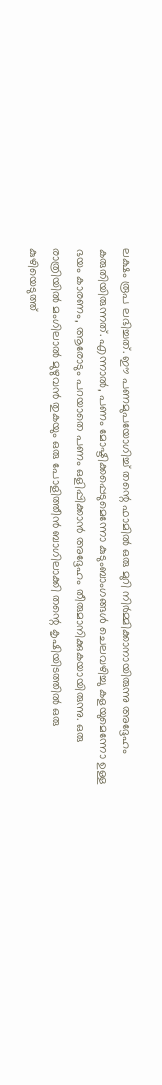ലക്ഷം രൂപ ലഭിച്ചത്. ഈ പണമുപയോഗിച്ച് തന്റെ ഫാമിൽ ഒരു മുറി നിർമ്മിക്കാനായിരുന്നു അദ്ദേഹം കരുതിയിരുന്നത്. എന്നാൽ, പണം മോഷ്ടിക്കപ്പെടുമെന്നോ കുടുംബാംഗങ്ങൾ ചെലവഴിച്ചു കളയുമെന്നോ ഉള്ള ഭയം കാരണം, ആരോടും പറയാതെ പണം ഒളിപ്പിക്കാൻ അദ്ദേഹം തീരുമാനിക്കുകയായിരുന്നു. ഒരു രാത്രിയിൽ മംഗിലാൽ മുഴുവൻ തുകയും ഒരു പോളിത്തീൻ ബാഗിലാക്കി തന്റെ കൃഷിയിടത്തിൽ ഒരു കുഴിയെടുത്ത്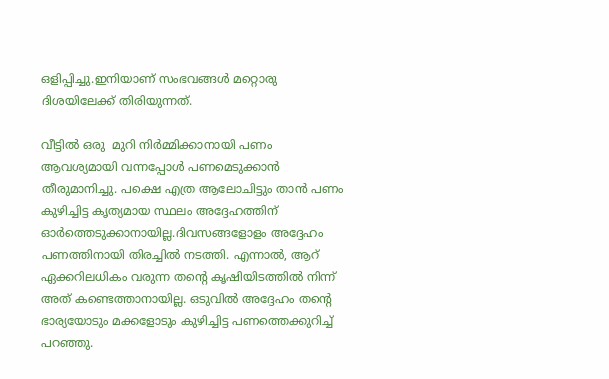ഒളിപ്പിച്ചു.ഇനിയാണ് സംഭവങ്ങൾ മറ്റൊരു ദിശയിലേക്ക് തിരിയുന്നത്.

വീട്ടിൽ ഒരു  മുറി നിർമ്മിക്കാനായി പണം ആവശ്യമായി വന്നപ്പോൾ പണമെടുക്കാൻ തീരുമാനിച്ചു. പക്ഷെ എത്ര ആലോചിട്ടും താൻ പണം കുഴിച്ചിട്ട കൃത്യമായ സ്ഥലം അദ്ദേഹത്തിന് ഓർത്തെടുക്കാനായില്ല.ദിവസങ്ങളോളം അദ്ദേഹം പണത്തിനായി തിരച്ചിൽ നടത്തി. എന്നാൽ, ആറ് ഏക്കറിലധികം വരുന്ന തന്റെ കൃഷിയിടത്തിൽ നിന്ന് അത് കണ്ടെത്താനായില്ല. ഒടുവിൽ അദ്ദേഹം തന്റെ ഭാര്യയോടും മക്കളോടും കുഴിച്ചിട്ട പണത്തെക്കുറിച്ച് പറഞ്ഞു.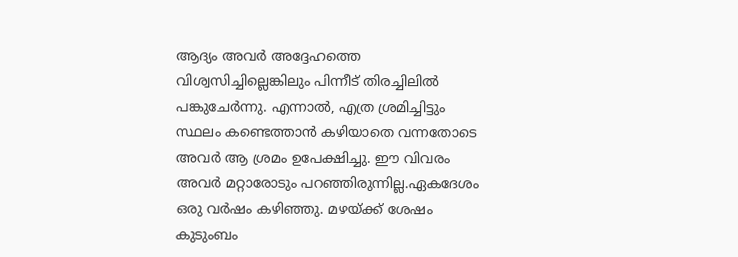ആദ്യം അവർ അദ്ദേഹത്തെ വിശ്വസിച്ചില്ലെങ്കിലും പിന്നീട് തിരച്ചിലിൽ പങ്കുചേർന്നു. എന്നാൽ, എത്ര ശ്രമിച്ചിട്ടും സ്ഥലം കണ്ടെത്താൻ കഴിയാതെ വന്നതോടെ അവർ ആ ശ്രമം ഉപേക്ഷിച്ചു. ഈ വിവരം അവർ മറ്റാരോടും പറഞ്ഞിരുന്നില്ല.ഏകദേശം ഒരു വർഷം കഴിഞ്ഞു. മഴയ്ക്ക് ശേഷം കുടുംബം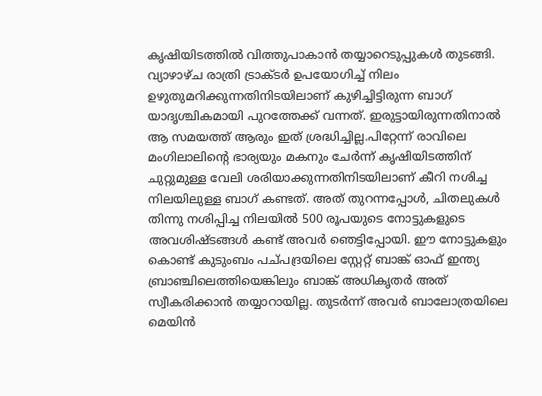കൃഷിയിടത്തിൽ വിത്തുപാകാൻ തയ്യാറെടുപ്പുകൾ തുടങ്ങി. വ്യാഴാഴ്ച രാത്രി ട്രാക്ടർ ഉപയോഗിച്ച് നിലം ഉഴുതുമറിക്കുന്നതിനിടയിലാണ് കുഴിച്ചിട്ടിരുന്ന ബാഗ് യാദൃശ്ചികമായി പുറത്തേക്ക് വന്നത്. ഇരുട്ടായിരുന്നതിനാൽ ആ സമയത്ത് ആരും ഇത് ശ്രദ്ധിച്ചില്ല.പിറ്റേന്ന് രാവിലെ മംഗിലാലിന്റെ ഭാര്യയും മകനും ചേർന്ന് കൃഷിയിടത്തിന് ചുറ്റുമുള്ള വേലി ശരിയാക്കുന്നതിനിടയിലാണ് കീറി നശിച്ച നിലയിലുള്ള ബാഗ് കണ്ടത്. അത് തുറന്നപ്പോൾ, ചിതലുകൾ തിന്നു നശിപ്പിച്ച നിലയിൽ 500 രൂപയുടെ നോട്ടുകളുടെ അവശിഷ്ടങ്ങൾ കണ്ട് അവർ ഞെട്ടിപ്പോയി. ഈ നോട്ടുകളും കൊണ്ട് കുടുംബം പച്പദ്രയിലെ സ്റ്റേറ്റ് ബാങ്ക് ഓഫ് ഇന്ത്യ ബ്രാഞ്ചിലെത്തിയെങ്കിലും ബാങ്ക് അധികൃതർ അത് സ്വീകരിക്കാൻ തയ്യാറായില്ല. തുടർന്ന് അവർ ബാലോത്രയിലെ മെയിൻ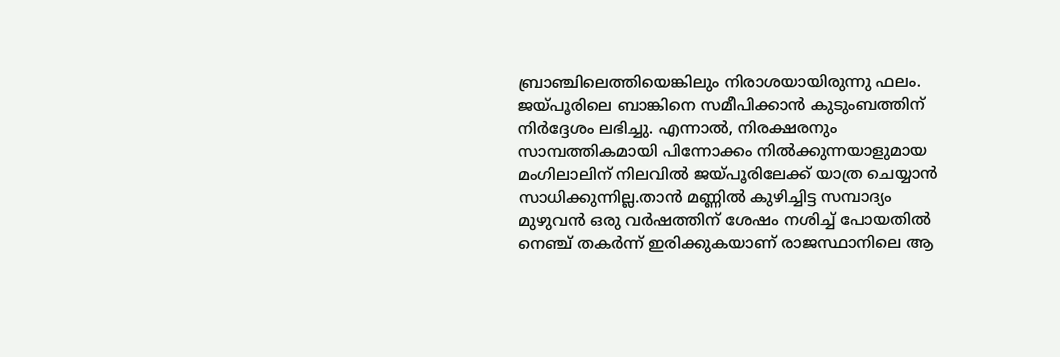ബ്രാഞ്ചിലെത്തിയെങ്കിലും നിരാശയായിരുന്നു ഫലം. ജയ്പൂരിലെ ബാങ്കിനെ സമീപിക്കാൻ കുടുംബത്തിന് നിർദ്ദേശം ലഭിച്ചു. എന്നാൽ, നിരക്ഷരനും സാമ്പത്തികമായി പിന്നോക്കം നിൽക്കുന്നയാളുമായ മംഗിലാലിന് നിലവിൽ ജയ്പൂരിലേക്ക് യാത്ര ചെയ്യാൻ സാധിക്കുന്നില്ല.താന്‍ മണ്ണില്‍ കുഴിച്ചിട്ട സമ്പാദ്യം മുഴുവന്‍ ഒരു വര്‍ഷത്തിന് ശേഷം നശിച്ച് പോയതില്‍ നെഞ്ച് തകര്‍ന്ന് ഇരിക്കുകയാണ് രാജസ്ഥാനിലെ ആ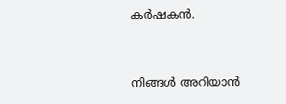കർഷകൻ.


നിങ്ങൾ അറിയാൻ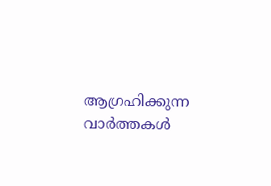ആഗ്രഹിക്കുന്ന വാർത്തകൾ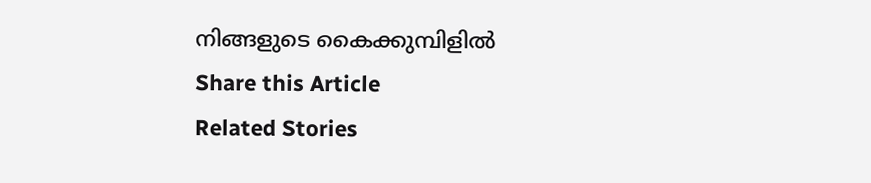നിങ്ങളുടെ കൈക്കുമ്പിളിൽ
Share this Article
Related Stories